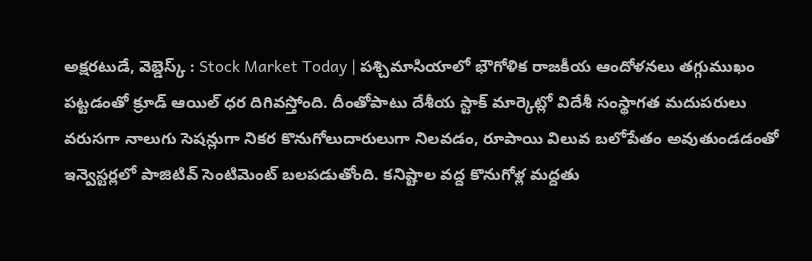అక్షరటుడే, వెబ్డెస్క్ : Stock Market Today | పశ్చిమాసియాలో భౌగోళిక రాజకీయ ఆందోళనలు తగ్గుముఖం పట్టడంతో క్రూడ్ ఆయిల్ ధర దిగివస్తోంది. దీంతోపాటు దేశీయ స్టాక్ మార్కెట్లో విదేశీ సంస్థాగత మదుపరులు వరుసగా నాలుగు సెషన్లుగా నికర కొనుగోలుదారులుగా నిలవడం, రూపాయి విలువ బలోపేతం అవుతుండడంతో ఇన్వెస్టర్లలో పాజిటివ్ సెంటిమెంట్ బలపడుతోంది. కనిష్టాల వద్ద కొనుగోళ్ల మద్దతు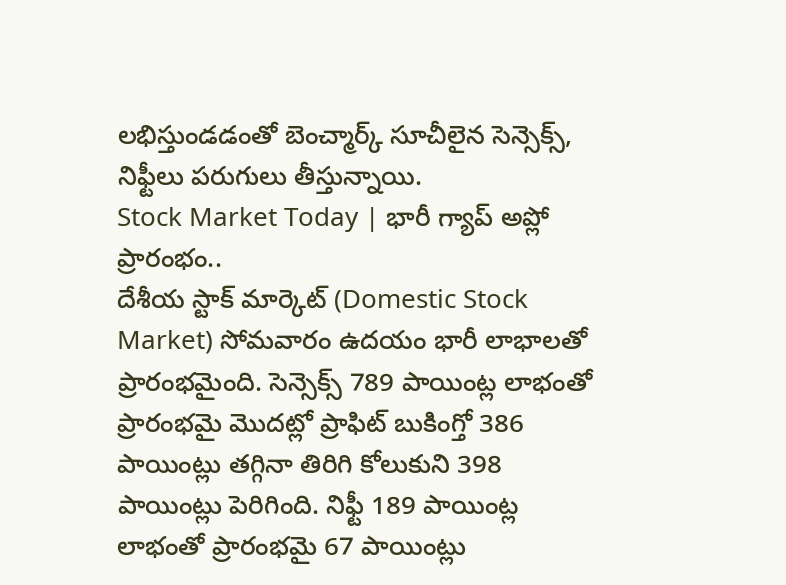లభిస్తుండడంతో బెంచ్మార్క్ సూచీలైన సెన్సెక్స్, నిఫ్టీలు పరుగులు తీస్తున్నాయి.
Stock Market Today | భారీ గ్యాప్ అప్లో ప్రారంభం..
దేశీయ స్టాక్ మార్కెట్ (Domestic Stock Market) సోమవారం ఉదయం భారీ లాభాలతో ప్రారంభమైంది. సెన్సెక్స్ 789 పాయింట్ల లాభంతో ప్రారంభమై మొదట్లో ప్రాఫిట్ బుకింగ్తో 386 పాయింట్లు తగ్గినా తిరిగి కోలుకుని 398 పాయింట్లు పెరిగింది. నిఫ్టీ 189 పాయింట్ల లాభంతో ప్రారంభమై 67 పాయింట్లు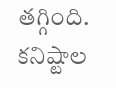తగ్గింది. కనిష్టాల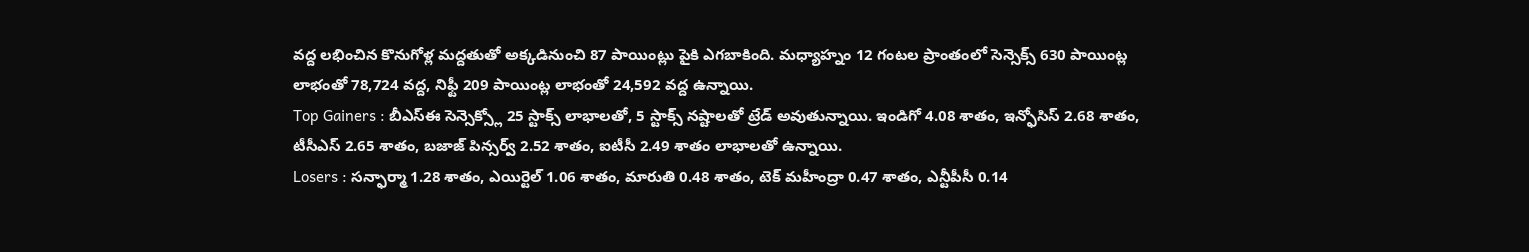వద్ద లభించిన కొనుగోళ్ల మద్దతుతో అక్కడినుంచి 87 పాయింట్లు పైకి ఎగబాకింది. మధ్యాహ్నం 12 గంటల ప్రాంతంలో సెన్సెక్స్ 630 పాయింట్ల లాభంతో 78,724 వద్ద, నిఫ్టీ 209 పాయింట్ల లాభంతో 24,592 వద్ద ఉన్నాయి.
Top Gainers : బీఎస్ఈ సెన్సెక్స్లో 25 స్టాక్స్ లాభాలతో, 5 స్టాక్స్ నష్టాలతో ట్రేడ్ అవుతున్నాయి. ఇండిగో 4.08 శాతం, ఇన్ఫోసిస్ 2.68 శాతం, టీసీఎస్ 2.65 శాతం, బజాజ్ పిన్సర్వ్ 2.52 శాతం, ఐటీసీ 2.49 శాతం లాభాలతో ఉన్నాయి.
Losers : సన్ఫార్మా 1.28 శాతం, ఎయిర్టెల్ 1.06 శాతం, మారుతి 0.48 శాతం, టెక్ మహీంద్రా 0.47 శాతం, ఎన్టీపీసీ 0.14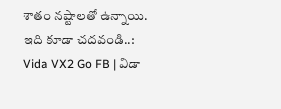శాతం నష్టాలతో ఉన్నాయి.
ఇది కూడా చదవండి..: Vida VX2 Go FB | విడా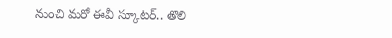నుంచి మరో ఈవీ స్కూటర్.. తొలి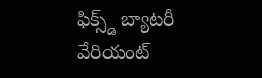ఫిక్స్డ్ బ్యాటరీ వేరియంట్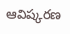ఆవిష్కరణ